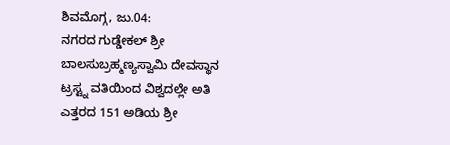ಶಿವಮೊಗ್ಗ, ಜು.04:
ನಗರದ ಗುಡ್ಡೇಕಲ್ ಶ್ರೀ ಬಾಲಸುಬ್ರಹ್ಮಣ್ಯಸ್ವಾಮಿ ದೇವಸ್ಥಾನ ಟ್ರಸ್ಟ್ನ ವತಿಯಿಂದ ವಿಶ್ವದಲ್ಲೇ ಅತಿ ಎತ್ತರದ 151 ಅಡಿಯ ಶ್ರೀ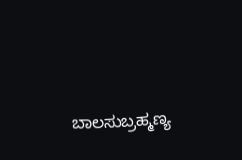ಬಾಲಸುಬ್ರಹ್ಮಣ್ಯ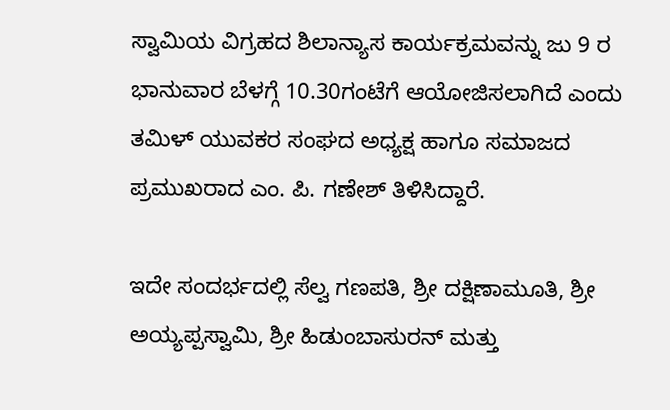ಸ್ವಾಮಿಯ ವಿಗ್ರಹದ ಶಿಲಾನ್ಯಾಸ ಕಾರ್ಯಕ್ರಮವನ್ನು ಜು 9 ರ ಭಾನುವಾರ ಬೆಳಗ್ಗೆ 10.30ಗಂಟೆಗೆ ಆಯೋಜಿಸಲಾಗಿದೆ ಎಂದು ತಮಿಳ್ ಯುವಕರ ಸಂಘದ ಅಧ್ಯಕ್ಷ ಹಾಗೂ ಸಮಾಜದ ಪ್ರಮುಖರಾದ ಎಂ. ಪಿ. ಗಣೇಶ್ ತಿಳಿಸಿದ್ದಾರೆ.

ಇದೇ ಸಂದರ್ಭದಲ್ಲಿ ಸೆಲ್ವ ಗಣಪತಿ, ಶ್ರೀ ದಕ್ಷಿಣಾಮೂತಿ, ಶ್ರೀ ಅಯ್ಯಪ್ಪಸ್ವಾಮಿ, ಶ್ರೀ ಹಿಡುಂಬಾಸುರನ್ ಮತ್ತು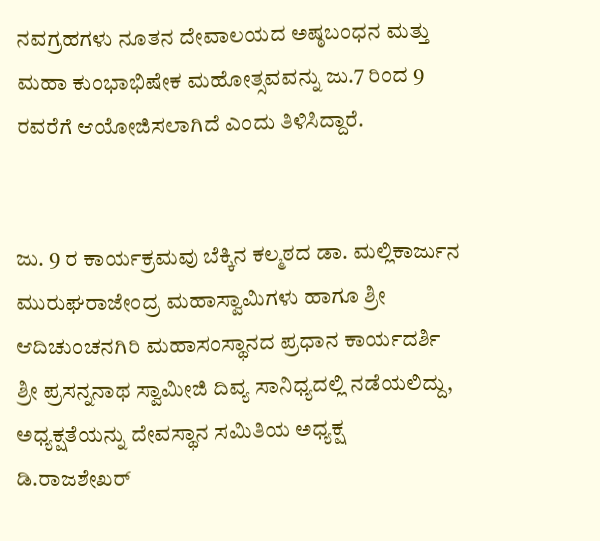ನವಗ್ರಹಗಳು ನೂತನ ದೇವಾಲಯದ ಅಷ್ಠಬಂಧನ ಮತ್ತು ಮಹಾ ಕುಂಭಾಭಿಷೇಕ ಮಹೋತ್ಸವವನ್ನು ಜು.7 ರಿಂದ 9 ರವರೆಗೆ ಆಯೋಜಿಸಲಾಗಿದೆ ಎಂದು ತಿಳಿಸಿದ್ದಾರೆ.


ಜು. 9 ರ ಕಾರ್ಯಕ್ರಮವು ಬೆಕ್ಕಿನ ಕಲ್ಮಠದ ಡಾ. ಮಲ್ಲಿಕಾರ್ಜುನ ಮುರುಘರಾಜೇಂದ್ರ ಮಹಾಸ್ವಾಮಿಗಳು ಹಾಗೂ ಶ್ರೀ ಆದಿಚುಂಚನಗಿರಿ ಮಹಾಸಂಸ್ಥಾನದ ಪ್ರಧಾನ ಕಾರ್ಯದರ್ಶಿ ಶ್ರೀ ಪ್ರಸನ್ನನಾಥ ಸ್ವಾಮೀಜಿ ದಿವ್ಯ ಸಾನಿಧ್ಯದಲ್ಲಿ ನಡೆಯಲಿದ್ದು, ಅಧ್ಯಕ್ಷತೆಯನ್ನು ದೇವಸ್ಥಾನ ಸಮಿತಿಯ ಅಧ್ಯಕ್ಷ ಡಿ.ರಾಜಶೇಖರ್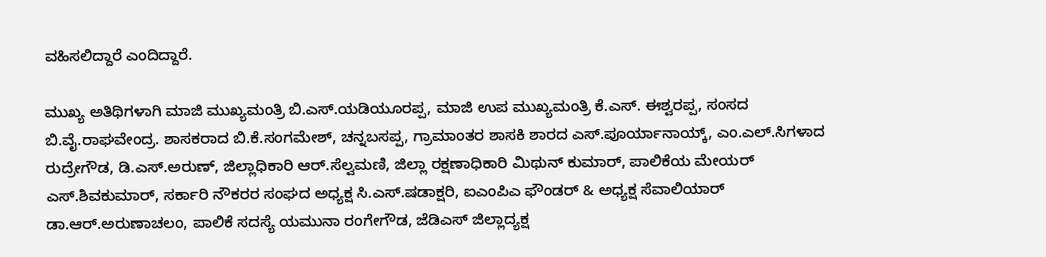ವಹಿಸಲಿದ್ದಾರೆ ಎಂದಿದ್ದಾರೆ.

ಮುಖ್ಯ ಅತಿಥಿಗಳಾಗಿ ಮಾಜಿ ಮುಖ್ಯಮಂತ್ರಿ ಬಿ.ಎಸ್.ಯಡಿಯೂರಪ್ಪ, ಮಾಜಿ ಉಪ ಮುಖ್ಯಮಂತ್ರಿ ಕೆ.ಎಸ್. ಈಶ್ವರಪ್ಪ, ಸಂಸದ ಬಿ.ವೈ.ರಾಘವೇಂದ್ರ. ಶಾಸಕರಾದ ಬಿ.ಕೆ.ಸಂಗಮೇಶ್, ಚನ್ನಬಸಪ್ಪ, ಗ್ರಾಮಾಂತರ ಶಾಸಕಿ ಶಾರದ ಎಸ್.ಪೂರ್ಯಾನಾಯ್ಕ್, ಎಂ.ಎಲ್.ಸಿಗಳಾದ ರುದ್ರೇಗೌಡ, ಡಿ.ಎಸ್.ಅರುಣ್, ಜಿಲ್ಲಾಧಿಕಾರಿ ಆರ್.ಸೆಲ್ವಮಣಿ, ಜಿಲ್ಲಾ ರಕ್ಷಣಾಧಿಕಾರಿ ಮಿಥುನ್ ಕುಮಾರ್, ಪಾಲಿಕೆಯ ಮೇಯರ್ ಎಸ್.ಶಿವಕುಮಾರ್, ಸರ್ಕಾರಿ ನೌಕರರ ಸಂಘದ ಅಧ್ಯಕ್ಷ ಸಿ.ಎಸ್.ಷಡಾಕ್ಷರಿ, ಐಎಂಪಿಎ ಫೌಂಡರ್ & ಅಧ್ಯಕ್ಷ ಸೆವಾಲಿಯಾರ್ ಡಾ.ಆರ್.ಅರುಣಾಚಲಂ, ಪಾಲಿಕೆ ಸದಸ್ಯೆ ಯಮುನಾ ರಂಗೇಗೌಡ, ಜೆಡಿಎಸ್ ಜಿಲ್ಲಾದ್ಯಕ್ಷ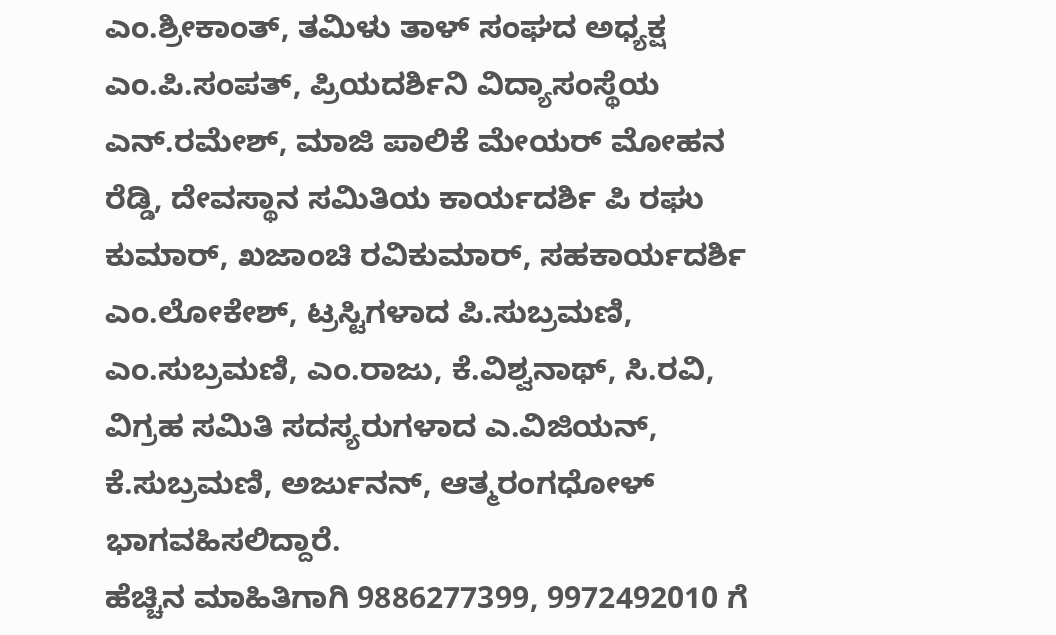ಎಂ.ಶ್ರೀಕಾಂತ್, ತಮಿಳು ತಾಳ್ ಸಂಘದ ಅಧ್ಯಕ್ಷ ಎಂ.ಪಿ.ಸಂಪತ್, ಪ್ರಿಯದರ್ಶಿನಿ ವಿದ್ಯಾಸಂಸ್ಥೆಯ ಎನ್.ರಮೇಶ್, ಮಾಜಿ ಪಾಲಿಕೆ ಮೇಯರ್ ಮೋಹನ ರೆಡ್ಡಿ, ದೇವಸ್ಥಾನ ಸಮಿತಿಯ ಕಾರ್ಯದರ್ಶಿ ಪಿ ರಘು ಕುಮಾರ್, ಖಜಾಂಚಿ ರವಿಕುಮಾರ್, ಸಹಕಾರ್ಯದರ್ಶಿ ಎಂ.ಲೋಕೇಶ್, ಟ್ರಸ್ಟಿಗಳಾದ ಪಿ.ಸುಬ್ರಮಣಿ, ಎಂ.ಸುಬ್ರಮಣಿ, ಎಂ.ರಾಜು, ಕೆ.ವಿಶ್ವನಾಥ್, ಸಿ.ರವಿ, ವಿಗ್ರಹ ಸಮಿತಿ ಸದಸ್ಯರುಗಳಾದ ಎ.ವಿಜಿಯನ್, ಕೆ.ಸುಬ್ರಮಣಿ, ಅರ್ಜುನನ್, ಆತ್ಮರಂಗಧೋಳ್ ಭಾಗವಹಿಸಲಿದ್ದಾರೆ.
ಹೆಚ್ಚಿನ ಮಾಹಿತಿಗಾಗಿ 9886277399, 9972492010 ಗೆ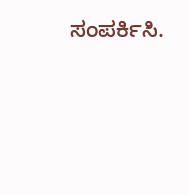ಸಂಪರ್ಕಿಸಿ.